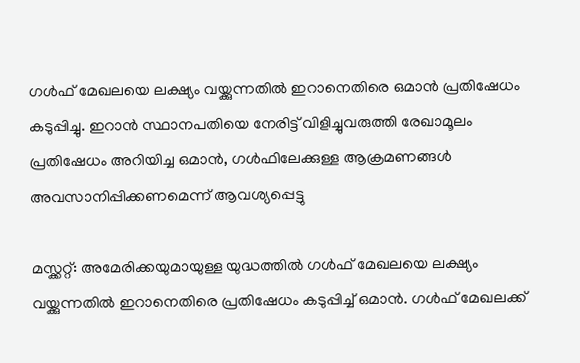ഗൾഫ് മേഖലയെ ലക്ഷ്യം വയ്ക്കുന്നതിൽ ഇറാനെതിരെ ഒമാൻ പ്രതിഷേധം കടുപ്പിച്ചു. ഇറാൻ സ്ഥാനപതിയെ നേരിട്ട് വിളിച്ചുവരുത്തി രേഖാമൂലം പ്രതിഷേധം അറിയിച്ച ഒമാൻ, ഗൾഫിലേക്കുള്ള ആക്രമണങ്ങൾ അവസാനിപ്പിക്കണമെന്ന് ആവശ്യപ്പെട്ടു

മസ്ക്കറ്റ്: അമേരിക്കയുമായുള്ള യുദ്ധത്തിൽ ഗൾഫ് മേഖലയെ ലക്ഷ്യം വയ്ക്കുന്നതിൽ ഇറാനെതിരെ പ്രതിഷേധം കടുപ്പിച്ച് ഒമാൻ. ഗൾഫ് മേഖലക്ക്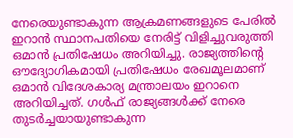നേരെയുണ്ടാകുന്ന ആക്രമണങ്ങളുടെ പേരിൽ ഇറാൻ സ്ഥാനപതിയെ നേരിട്ട് വിളിച്ചുവരുത്തി ഒമാൻ പ്രതിഷേധം അറിയിച്ചു. രാജ്യത്തിന്‍റെ ഔദ്യോഗികമായി പ്രതിഷേധം രേഖമൂലമാണ് ഒമാൻ വിദേശകാര്യ മന്ത്രാലയം ഇറാനെ അറിയിച്ചത്. ഗൾഫ് രാജ്യങ്ങൾക്ക് നേരെ തുടർച്ചയായുണ്ടാകുന്ന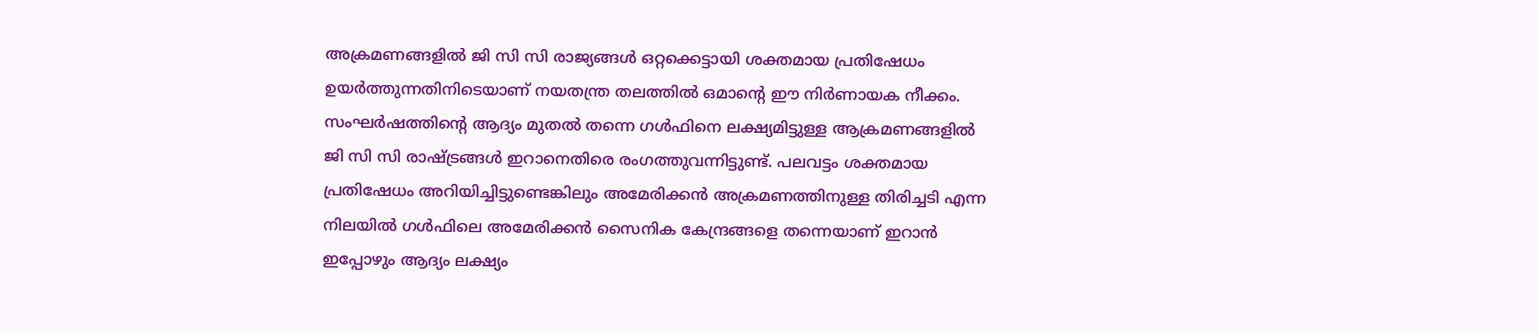അക്രമണങ്ങളിൽ ജി സി സി രാജ്യങ്ങൾ ഒറ്റക്കെട്ടായി ശക്തമായ പ്രതിഷേധം ഉയർത്തുന്നതിനിടെയാണ് നയതന്ത്ര തലത്തിൽ ഒമാന്റെ ഈ നിർണായക നീക്കം. സംഘർഷത്തിന്‍റെ ആദ്യം മുതൽ തന്നെ ഗൾഫിനെ ലക്ഷ്യമിട്ടുള്ള ആക്രമണങ്ങളിൽ ജി സി സി രാഷ്ട്രങ്ങൾ ഇറാനെതിരെ രംഗത്തുവന്നിട്ടുണ്ട്. പലവട്ടം ശക്തമായ പ്രതിഷേധം അറിയിച്ചിട്ടുണ്ടെങ്കിലും അമേരിക്കൻ അക്രമണത്തിനുള്ള തിരിച്ചടി എന്ന നിലയിൽ ഗൾഫിലെ അമേരിക്കൻ സൈനിക കേന്ദ്രങ്ങളെ തന്നെയാണ് ഇറാൻ ഇപ്പോഴും ആദ്യം ലക്ഷ്യം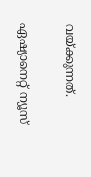വയ്ക്കുന്നത്.

ഏഷ്യാനെറ്റ് ന്യൂസ്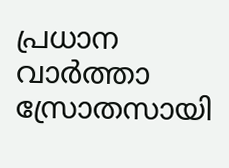പ്രധാന വാർത്താ സ്രോതസായി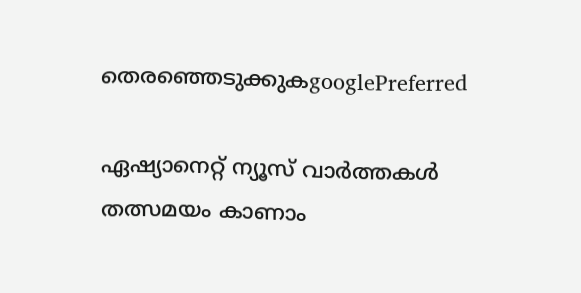തെരഞ്ഞെടുക്കുകgooglePreferred

ഏഷ്യാനെറ്റ് ന്യൂസ് വാർത്തകൾ തത്സമയം കാണാം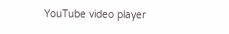YouTube video player